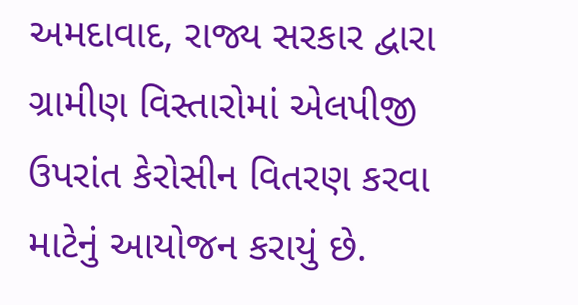અમદાવાદ, રાજ્ય સરકાર દ્વારા ગ્રામીણ વિસ્તારોમાં એલપીજી ઉપરાંત કેરોસીન વિતરણ કરવા માટેનું આયોજન કરાયું છે.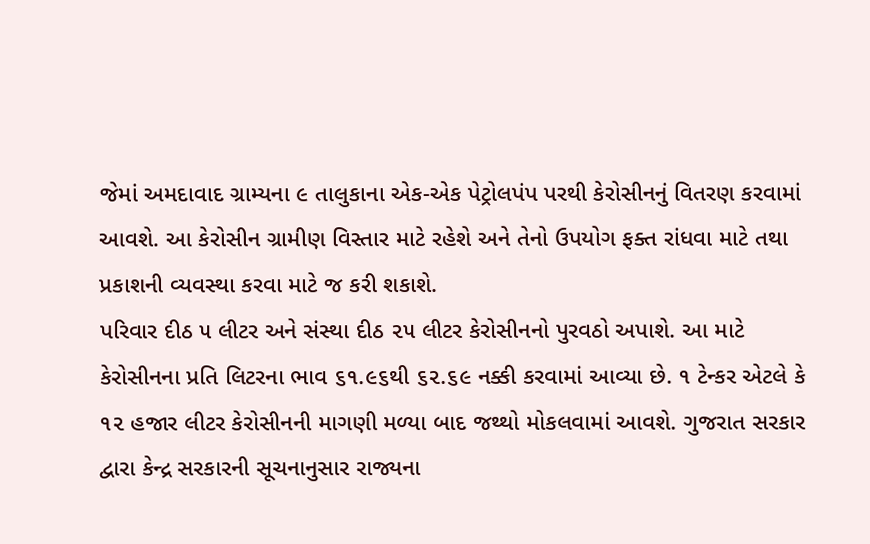જેમાં અમદાવાદ ગ્રામ્યના ૯ તાલુકાના એક-એક પેટ્રોલપંપ પરથી કેરોસીનનું વિતરણ કરવામાં આવશે. આ કેરોસીન ગ્રામીણ વિસ્તાર માટે રહેશે અને તેનો ઉપયોગ ફક્ત રાંધવા માટે તથા પ્રકાશની વ્યવસ્થા કરવા માટે જ કરી શકાશે.
પરિવાર દીઠ ૫ લીટર અને સંસ્થા દીઠ ૨૫ લીટર કેરોસીનનો પુરવઠો અપાશે. આ માટે કેરોસીનના પ્રતિ લિટરના ભાવ ૬૧.૯૬થી ૬૨.૬૯ નક્કી કરવામાં આવ્યા છે. ૧ ટેન્કર એટલે કે ૧૨ હજાર લીટર કેરોસીનની માગણી મળ્યા બાદ જથ્થો મોકલવામાં આવશે. ગુજરાત સરકાર દ્વારા કેન્દ્ર સરકારની સૂચનાનુસાર રાજ્યના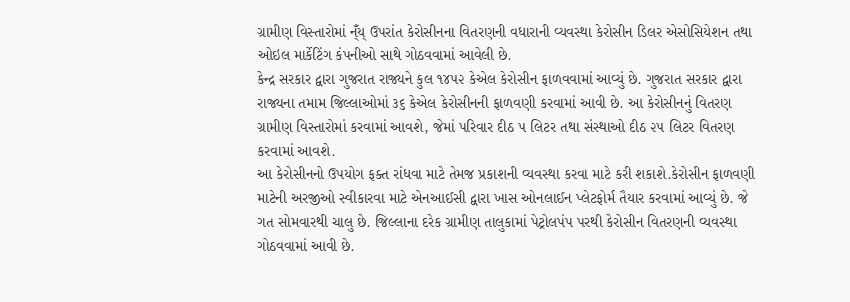ગ્રામીણ વિસ્તારોમાં ન્ઁય્ ઉપરાંત કેરોસીનના વિતરણની વધારાની વ્યવસ્થા કેરોસીન ડિલર એસોસિયેશન તથા ઓઇલ માર્કેટિંગ કંપનીઓ સાથે ગોઠવવામાં આવેલી છે.
કેન્દ્ર સરકાર દ્વારા ગુજરાત રાજ્યને કુલ ૧૪૫૨ કેએલ કેરોસીન ફાળવવામાં આવ્યું છે. ગુજરાત સરકાર દ્વારા રાજ્યના તમામ જિલ્લાઓમાં ૩૬ કેએલ કેરોસીનની ફાળવણી કરવામાં આવી છે. આ કેરોસીનનું વિતરણ ગ્રામીણ વિસ્તારોમાં કરવામાં આવશે, જેમાં પરિવાર દીઠ ૫ લિટર તથા સંસ્થાઓ દીઠ ૨૫ લિટર વિતરણ કરવામાં આવશે.
આ કેરોસીનનો ઉપયોગ ફક્ત રાંધવા માટે તેમજ પ્રકાશની વ્યવસ્થા કરવા માટે કરી શકાશે.કેરોસીન ફાળવણી માટેની અરજીઓ સ્વીકારવા માટે એનઆઈસી દ્વારા ખાસ ઓનલાઈન પ્લેટફોર્મ તૈયાર કરવામાં આવ્યું છે. જે ગત સોમવારથી ચાલુ છે. જિલ્લાના દરેક ગ્રામીણ તાલુકામાં પેટ્રોલપંપ પરથી કેરોસીન વિતરણની વ્યવસ્થા ગોઠવવામાં આવી છે.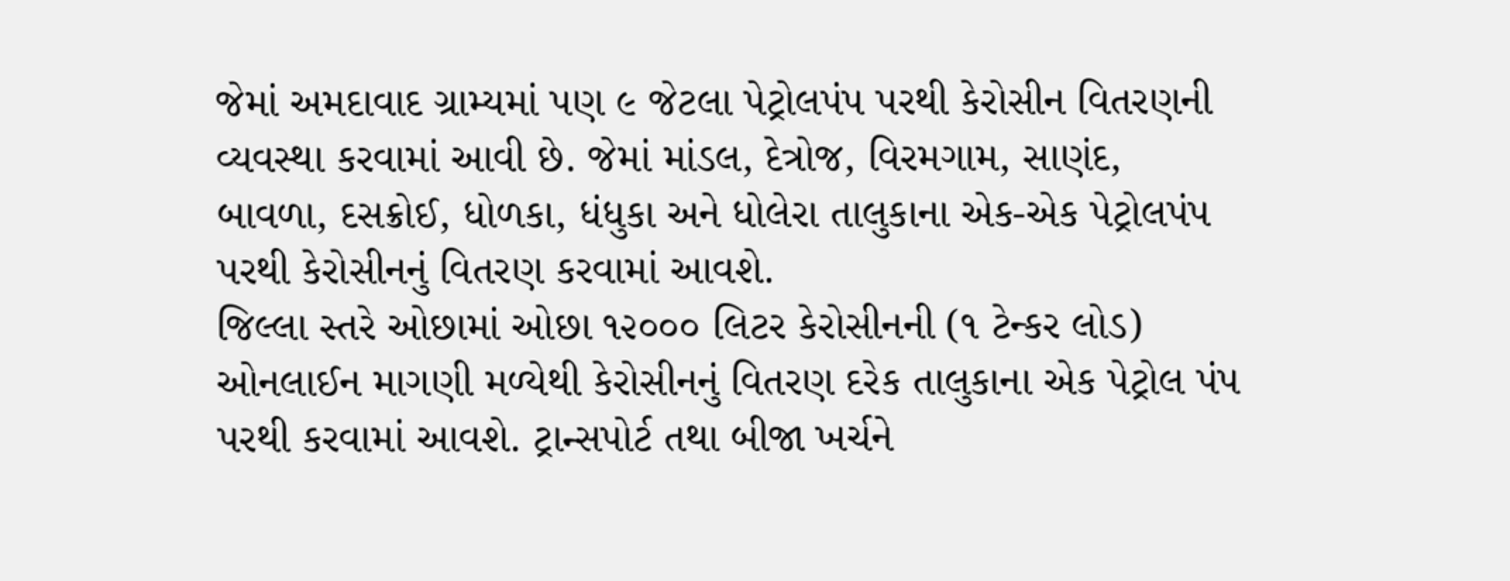જેમાં અમદાવાદ ગ્રામ્યમાં પણ ૯ જેટલા પેટ્રોલપંપ પરથી કેરોસીન વિતરણની વ્યવસ્થા કરવામાં આવી છે. જેમાં માંડલ, દેત્રોજ, વિરમગામ, સાણંદ, બાવળા, દસક્રોઈ, ધોળકા, ધંધુકા અને ધોલેરા તાલુકાના એક-એક પેટ્રોલપંપ પરથી કેરોસીનનું વિતરણ કરવામાં આવશે.
જિલ્લા સ્તરે ઓછામાં ઓછા ૧૨૦૦૦ લિટર કેરોસીનની (૧ ટેન્કર લોડ) ઓનલાઈન માગણી મળ્યેથી કેરોસીનનું વિતરણ દરેક તાલુકાના એક પેટ્રોલ પંપ પરથી કરવામાં આવશે. ટ્રાન્સપોર્ટ તથા બીજા ખર્ચને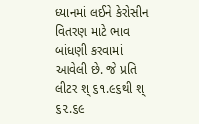ધ્યાનમાં લઈને કેરોસીન વિતરણ માટે ભાવ બાંધણી કરવામાં આવેલી છે. જે પ્રતિ લીટર શ્ ૬૧.૯૬થી શ્ ૬૨.૬૯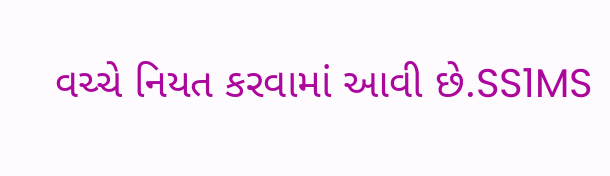વચ્ચે નિયત કરવામાં આવી છે.SS1MS